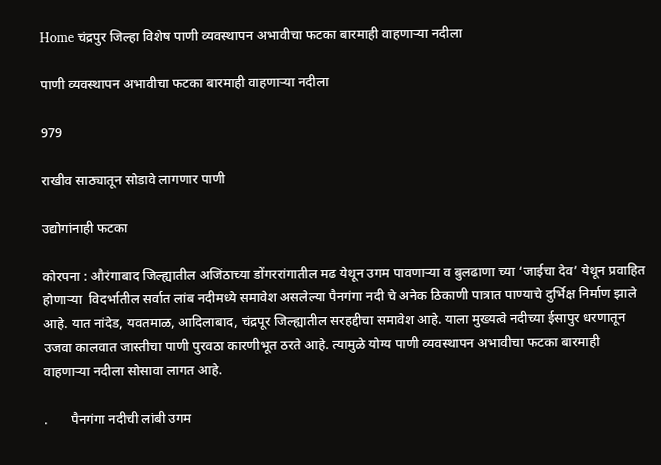Home चंद्रपुर जिल्हा विशेष पाणी व्यवस्थापन अभावीचा फटका बारमाही वाहणाऱ्या नदीला

पाणी व्यवस्थापन अभावीचा फटका बारमाही वाहणाऱ्या नदीला

979

राखीव साठ्यातून सोडावे लागणार पाणी

उद्योगांनाही फटका

कोरपना : औरंगाबाद जिल्ह्यातील अजिंठाच्या डोंगररांगातील मढ येथून उगम पावणाऱ्या व बुलढाणा च्या ‘जाईचा देव’ येथून प्रवाहित होणाऱ्या  विदर्भातील सर्वात लांब नदीमध्ये समावेश असलेल्या पैनगंगा नदी चे अनेक ठिकाणी पात्रात पाण्याचे दुर्भिक्ष निर्माण झाले आहे. यात नांदेड, यवतमाळ, आदिलाबाद, चंद्रपूर जिल्ह्यातील सरहद्दीचा समावेश आहे. याला मुख्यत्वे नदीच्या ईसापुर धरणातून उजवा कालवात जास्तीचा पाणी पुरवठा कारणीभूत ठरते आहे. त्यामुळे योग्य पाणी व्यवस्थापन अभावीचा फटका बारमाही वाहणाऱ्या नदीला सोसावा लागत आहे.

.       पैनगंगा नदीची लांबी उगम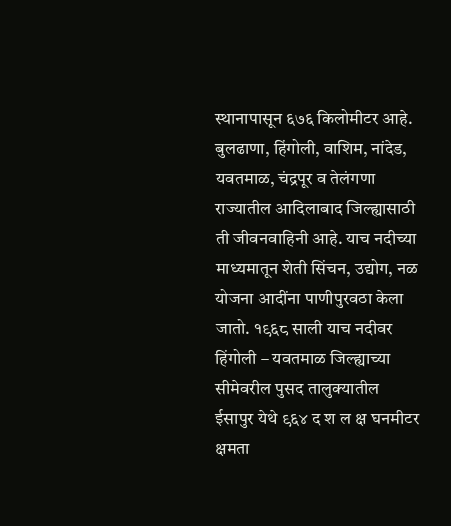स्थानापासून ६७६ किलोमीटर आहे. बुलढाणा, हिंगोली, वाशिम, नांदेड, यवतमाळ, चंद्रपूर व तेलंगणा राज्यातील आदिलाबाद जिल्ह्यासाठी ती जीवनवाहिनी आहे. याच नदीच्या माध्यमातून शेती सिंचन, उद्योग, नळ योजना आदींना पाणीपुरवठा केला जातो. १९६८ साली याच नदीवर हिंगोली – यवतमाळ जिल्ह्याच्या सीमेवरील पुसद तालुक्यातील ईसापुर येथे ९६४ द श ल क्ष घनमीटर क्षमता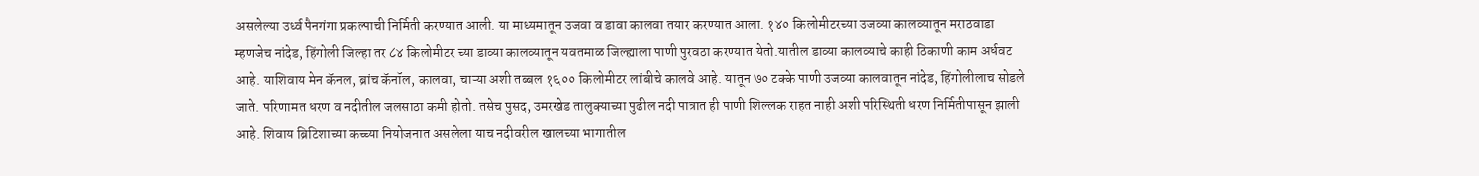असलेल्या उर्ध्व पैनगंगा प्रकल्पाची निर्मिती करण्यात आली. या माध्यमातून उजवा व डावा कालवा तयार करण्यात आला. १४० किलोमीटरच्या उजव्या कालव्यातून मराठवाडा म्हणजेच नांदेड, हिंगोली जिल्हा तर ८४ किलोमीटर च्या डाव्या कालव्यातून यवतमाळ जिल्ह्याला पाणी पुरवठा करण्यात येतो.यातील डाव्या कालव्याचे काही ठिकाणी काम अर्धवट आहे. याशिवाय मेन कॅनल, ब्रांच कॅनॉल, कालवा, चाऱ्या अशी तब्बल १६०० किलोमीटर लांबीचे कालवे आहे. यातून ७० टक्के पाणी उजव्या कालवातून नांदेड, हिंगोलीलाच सोडले जाते. परिणामत धरण व नदीतील जलसाठा कमी होतो. तसेच पुसद, उमरखेड तालुक्याच्या पुढील नदी पात्रात ही पाणी शिल्लक राहत नाही अशी परिस्थिती धरण निर्मितीपासून झाली आहे. शिवाय ब्रिटिशाच्या कच्च्या नियोजनात असलेला याच नदीवरील खालच्या भागातील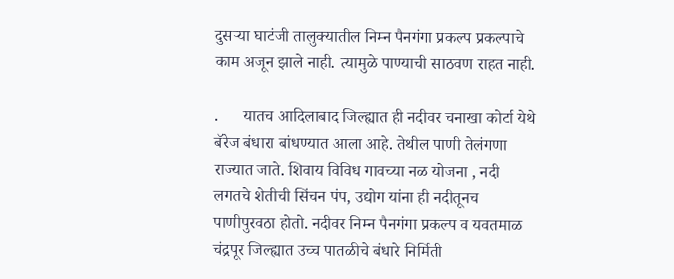दुसऱ्या घाटंजी तालुक्यातील निम्न पैनगंगा प्रकल्प प्रकल्पाचे काम अजून झाले नाही. त्यामुळे पाण्याची साठवण राहत नाही.

.      यातच आदिलाबाद जिल्ह्यात ही नदीवर चनाखा कोर्टा येथे बॅरेज बंधारा बांधण्यात आला आहे. तेथील पाणी तेलंगणा राज्यात जाते. शिवाय विविध गावच्या नळ योजना , नदी लगतचे शेतीची सिंचन पंप, उद्योग यांना ही नदीतूनच पाणीपुरवठा होतो. नदीवर निम्न पैनगंगा प्रकल्प व यवतमाळ चंद्रपूर जिल्ह्यात उच्च पातळीचे बंधारे निर्मिती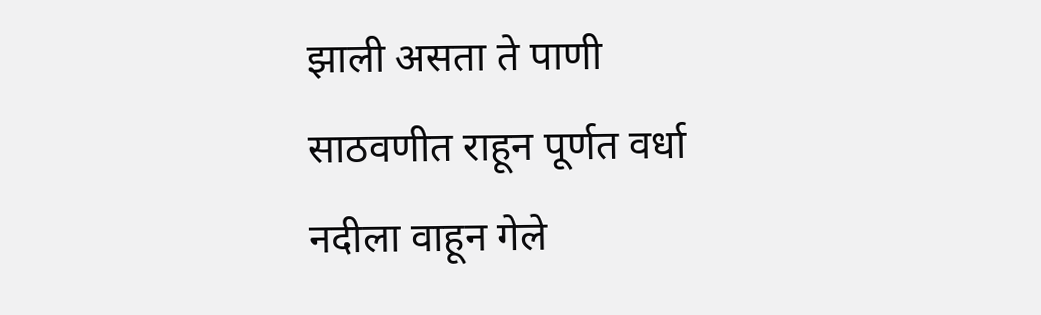झाली असता ते पाणी साठवणीत राहून पूर्णत वर्धा नदीला वाहून गेले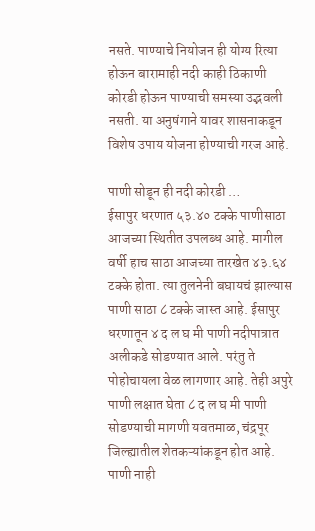नसते. पाण्याचे नियोजन ही योग्य रित्या होऊन बारामाही नदी काही ठिकाणी कोरडी होऊन पाण्याची समस्या उद्भवली नसती. या अनुषंगाने यावर शासनाकडून विशेष उपाय योजना होण्याची गरज आहे.

पाणी सोडून ही नदी कोरडी …                                                                                                                                                             ईसापुर धरणात ५३.४० टक्के पाणीसाठा आजच्या स्थितीत उपलब्ध आहे. मागील वर्षी हाच साठा आजच्या तारखेत ४३.६४ टक्के होता. त्या तुलनेनी बघायचं झाल्यास पाणी साठा ८ टक्के जास्त आहे. ईसापुर धरणातून ४ द ल घ मी पाणी नदीपात्रात अलीकडे सोडण्यात आले. परंतु ते पोहोचायला वेळ लागणार आहे. तेही अपुरे पाणी लक्षात घेता ८ द ल घ मी पाणी सोडण्याची मागणी यवतमाळ, चंद्रपूर जिल्ह्यातील शेतकऱ्यांकडून होत आहे. पाणी नाही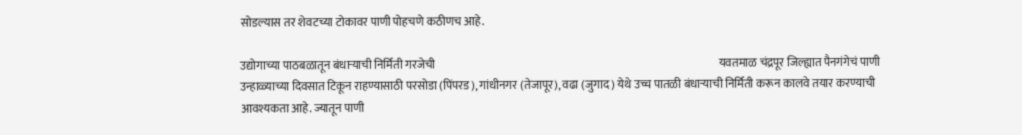सोडल्यास तर शेवटच्या टोकावर पाणी पोहचणे कठीणच आहे.

उद्योगाच्या पाठबळातून बंधाऱ्याची निर्मिती गरजेची                                                                                                                             यवतमाळ चंद्रपूर जिल्ह्यात पैनगंगेचं पाणी उन्हाळ्याच्या दिवसात टिकून राहण्यासाठी परसोडा (पिंपरड), गांधीनगर (तेजापूर), वढा (जुगाद) येथे उच्च पातळी बंधाऱ्याची निर्मिती करून कालवे तयार करण्याची आवश्यकता आहे. ज्यातून पाणी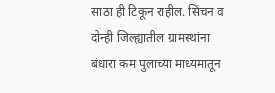साठा ही टिकून राहील. सिंचन व दोन्ही जिल्ह्यातील ग्रामस्थांना बंधारा कम पुलाच्या माध्यमातून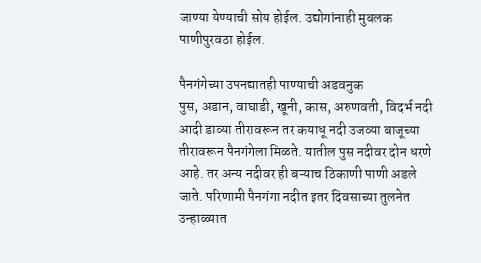जाण्या येण्याची सोय होईल. उद्योगांनाही मुबलक पाणीपुरवठा होईल.

पैनगंगेच्या उपनद्यातही पाण्याची अडवनुक                                                                                                                                       पुस, अडान, वाघाडी, खूनी, कास, अरुणवती, विदर्भ नदी आदी डाव्या तीरावरून तर कयाधू नदी उजव्या बाजूच्या तीरावरून पैनगंगेला मिळते. यातील पुस नदीवर दोन धरणे आहे. तर अन्य नदीवर ही बऱ्याच ठिकाणी पाणी अडले जाते. परिणामी पैनगंगा नदीत इतर दिवसाच्या तुलनेत उन्हाळ्यात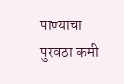पाण्याचा पुरवठा कमी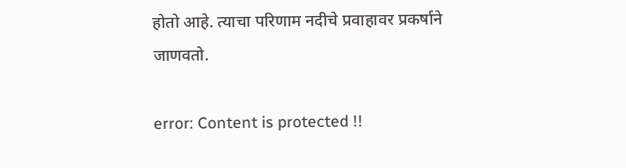होतो आहे. त्याचा परिणाम नदीचे प्रवाहावर प्रकर्षाने जाणवतो.

error: Content is protected !!